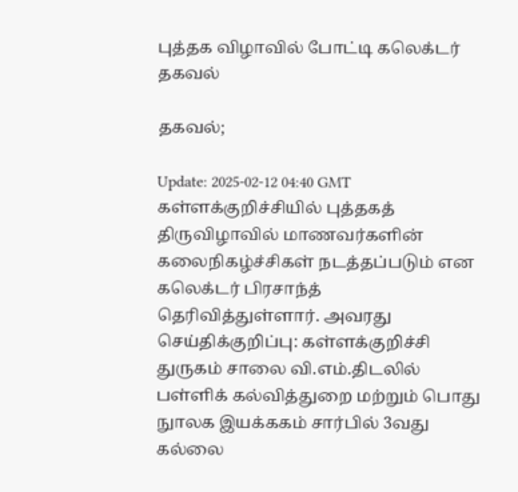புத்தக விழாவில் போட்டி கலெக்டர் தகவல்

தகவல்;

Update: 2025-02-12 04:40 GMT
கள்ளக்குறிச்சியில் புத்தகத் திருவிழாவில் மாணவர்களின் கலைநிகழ்ச்சிகள் நடத்தப்படும் என கலெக்டர் பிரசாந்த் தெரிவித்துள்ளார். அவரது செய்திக்குறிப்பு: கள்ளக்குறிச்சி துருகம் சாலை வி.எம்.திடலில் பள்ளிக் கல்வித்துறை மற்றும் பொது நுாலக இயக்ககம் சார்பில் 3வது கல்லை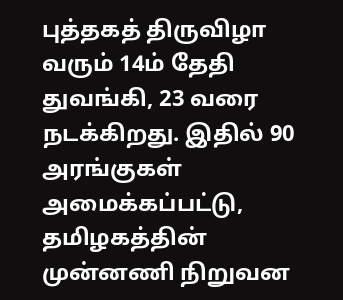புத்தகத் திருவிழா வரும் 14ம் தேதி துவங்கி, 23 வரை நடக்கிறது. இதில் 90 அரங்குகள் அமைக்கப்பட்டு, தமிழகத்தின் முன்னணி நிறுவன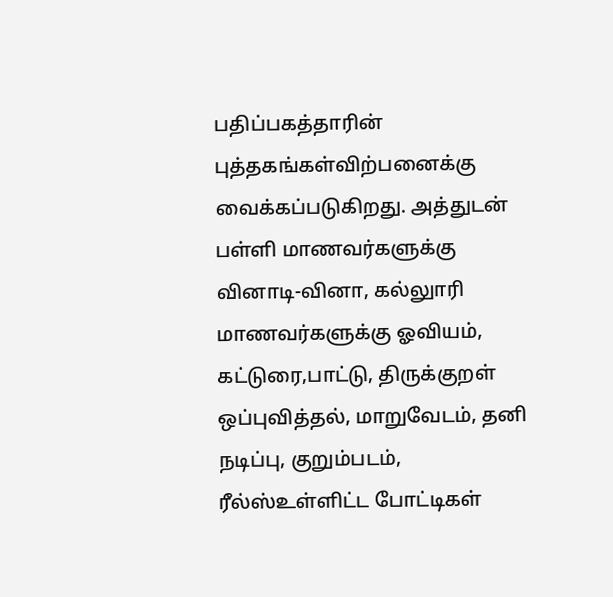பதிப்பகத்தாரின் புத்தகங்கள்விற்பனைக்கு வைக்கப்படுகிறது. அத்துடன் பள்ளி மாணவர்களுக்கு வினாடி-வினா, கல்லுாரி மாணவர்களுக்கு ஓவியம், கட்டுரை,பாட்டு, திருக்குறள் ஒப்புவித்தல், மாறுவேடம், தனி நடிப்பு, குறும்படம், ரீல்ஸ்உள்ளிட்ட போட்டிகள்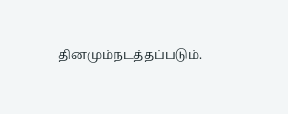தினமும்நடத்தப்படும்.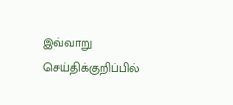இவ்வாறு செய்திக்குறிப்பில்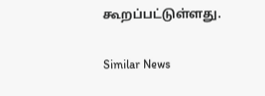கூறப்பட்டுள்ளது.

Similar News